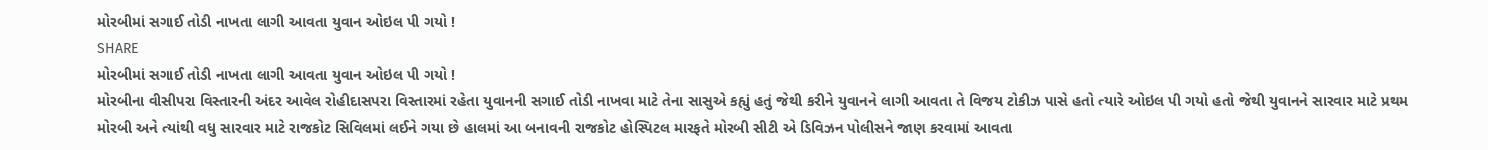મોરબીમાં સગાઈ તોડી નાખતા લાગી આવતા યુવાન ઓઇલ પી ગયો !
SHARE
મોરબીમાં સગાઈ તોડી નાખતા લાગી આવતા યુવાન ઓઇલ પી ગયો !
મોરબીના વીસીપરા વિસ્તારની અંદર આવેલ રોહીદાસપરા વિસ્તારમાં રહેતા યુવાનની સગાઈ તોડી નાખવા માટે તેના સાસુએ કહ્યું હતું જેથી કરીને યુવાનને લાગી આવતા તે વિજય ટોકીઝ પાસે હતો ત્યારે ઓઇલ પી ગયો હતો જેથી યુવાનને સારવાર માટે પ્રથમ મોરબી અને ત્યાંથી વધુ સારવાર માટે રાજકોટ સિવિલમાં લઈને ગયા છે હાલમાં આ બનાવની રાજકોટ હોસ્પિટલ મારફતે મોરબી સીટી એ ડિવિઝન પોલીસને જાણ કરવામાં આવતા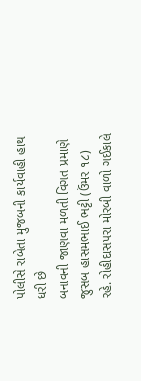પોલીસે રાબેતા મુજબની કાર્યવાહી હાથ ધરી છે
બનાવની જાણવા મળતી વિગત પ્રમાણે જુસબ હાસમભાઈ ભટ્ટી (ઉંમર ૧૮) રહે. રોહીદાસપરા મોરબી વાળો ગઈકાલે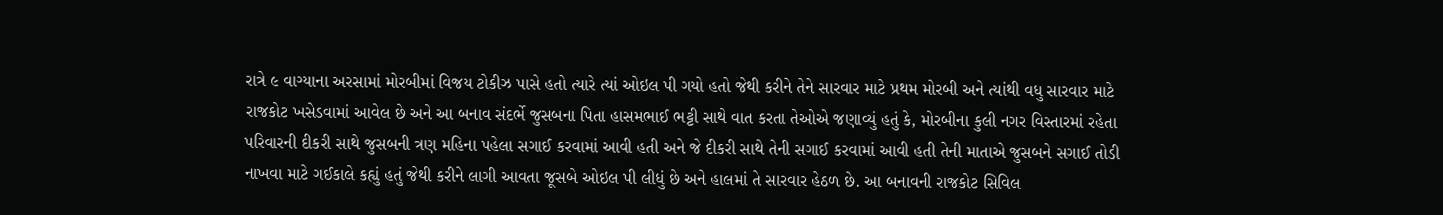રાત્રે ૯ વાગ્યાના અરસામાં મોરબીમાં વિજય ટોકીઝ પાસે હતો ત્યારે ત્યાં ઓઇલ પી ગયો હતો જેથી કરીને તેને સારવાર માટે પ્રથમ મોરબી અને ત્યાંથી વધુ સારવાર માટે રાજકોટ ખસેડવામાં આવેલ છે અને આ બનાવ સંદર્ભે જુસબના પિતા હાસમભાઈ ભટ્ટી સાથે વાત કરતા તેઓએ જણાવ્યું હતું કે, મોરબીના કુલી નગર વિસ્તારમાં રહેતા પરિવારની દીકરી સાથે જુસબની ત્રણ મહિના પહેલા સગાઈ કરવામાં આવી હતી અને જે દીકરી સાથે તેની સગાઈ કરવામાં આવી હતી તેની માતાએ જુસબને સગાઈ તોડી નાખવા માટે ગઈકાલે કહ્યું હતું જેથી કરીને લાગી આવતા જૂસબે ઓઇલ પી લીધું છે અને હાલમાં તે સારવાર હેઠળ છે. આ બનાવની રાજકોટ સિવિલ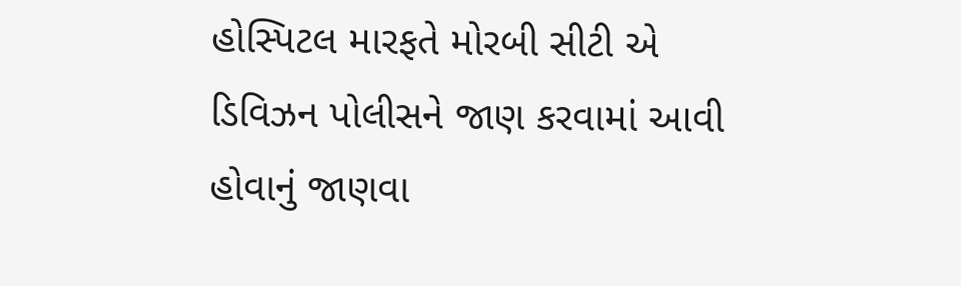હોસ્પિટલ મારફતે મોરબી સીટી એ ડિવિઝન પોલીસને જાણ કરવામાં આવી હોવાનું જાણવા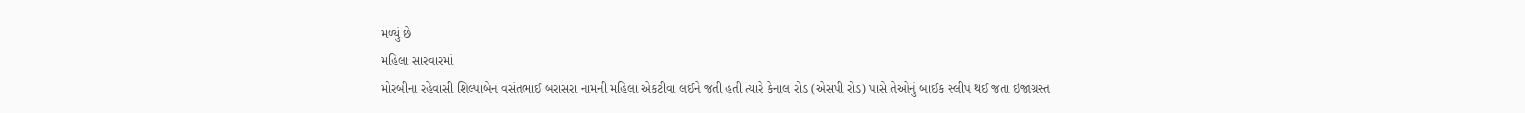મળ્યું છે
મહિલા સારવારમાં
મોરબીના રહેવાસી શિલ્પાબેન વસંતભાઈ બરાસરા નામની મહિલા એકટીવા લઈને જતી હતી ત્યારે કેનાલ રોડ (એસપી રોડ) પાસે તેઓનું બાઈક સ્લીપ થઈ જતા ઇજાગ્રસ્ત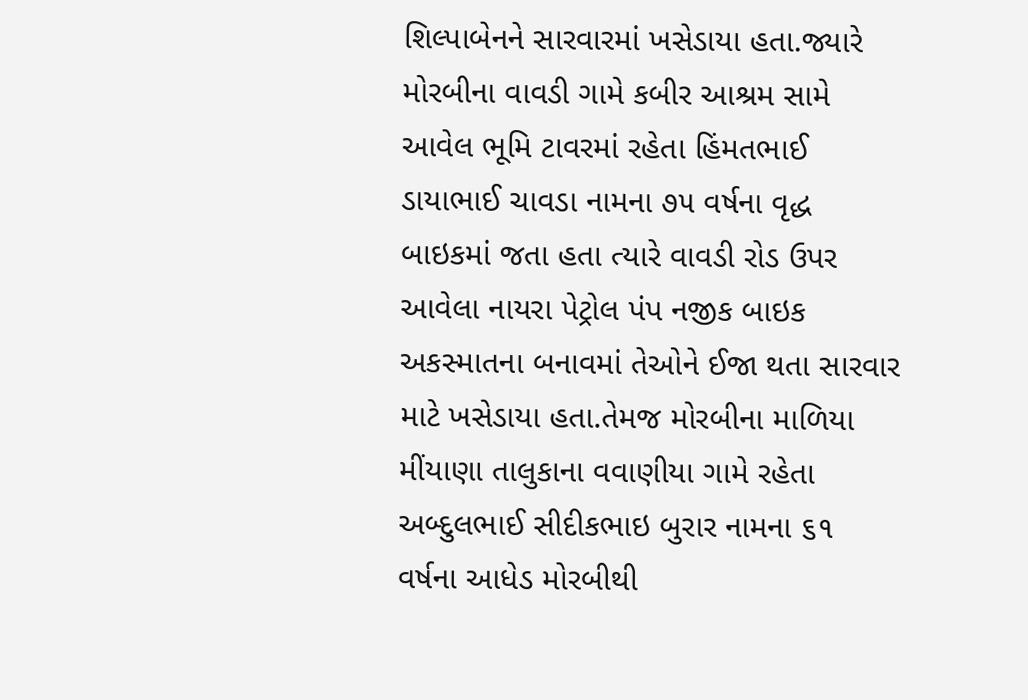શિલ્પાબેનને સારવારમાં ખસેડાયા હતા.જ્યારે મોરબીના વાવડી ગામે કબીર આશ્રમ સામે આવેલ ભૂમિ ટાવરમાં રહેતા હિંમતભાઈ ડાયાભાઈ ચાવડા નામના ૭૫ વર્ષના વૃદ્ધ બાઇકમાં જતા હતા ત્યારે વાવડી રોડ ઉપર આવેલા નાયરા પેટ્રોલ પંપ નજીક બાઇક અકસ્માતના બનાવમાં તેઓને ઈજા થતા સારવાર માટે ખસેડાયા હતા.તેમજ મોરબીના માળિયા મીંયાણા તાલુકાના વવાણીયા ગામે રહેતા અબ્દુલભાઈ સીદીકભાઇ બુરાર નામના ૬૧ વર્ષના આધેડ મોરબીથી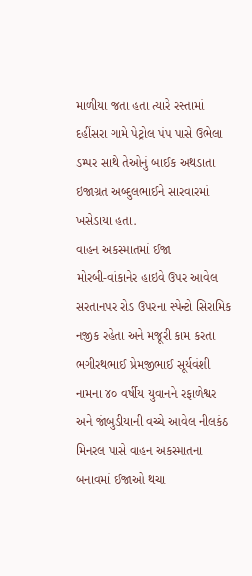માળીયા જતા હતા ત્યારે રસ્તામાં દહીંસરા ગામે પેટ્રોલ પંપ પાસે ઉભેલા ડમ્પર સાથે તેઓનું બાઈક અથડાતા ઇજાગ્રત અબ્દુલભાઈને સારવારમાં ખસેડાયા હતા.
વાહન અકસ્માતમાં ઈજા
મોરબી-વાંકાનેર હાઇવે ઉપર આવેલ સરતાનપર રોડ ઉપરના સ્પેન્ટો સિરામિક નજીક રહેતા અને મજૂરી કામ કરતા ભગીરથભાઈ પ્રેમજીભાઈ સૂર્યવંશી નામના ૪૦ વર્ષીય યુવાનને રફાળેશ્વર અને જાંબુડીયાની વચ્ચે આવેલ નીલકંઠ મિનરલ પાસે વાહન અકસ્માતના બનાવમાં ઈજાઓ થચા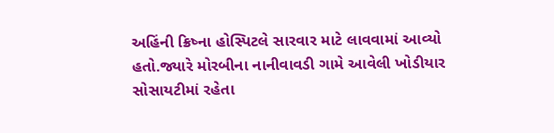અહિંની ક્રિષ્ના હોસ્પિટલે સારવાર માટે લાવવામાં આવ્યો હતો.જ્યારે મોરબીના નાનીવાવડી ગામે આવેલી ખોડીયાર સોસાયટીમાં રહેતા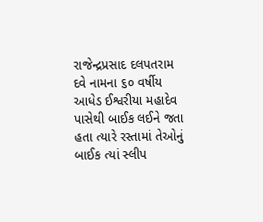રાજેન્દ્રપ્રસાદ દલપતરામ દવે નામના ૬૦ વર્ષીય આધેડ ઈશ્વરીયા મહાદેવ પાસેથી બાઈક લઈને જતા હતા ત્યારે રસ્તામાં તેઓનું બાઈક ત્યાં સ્લીપ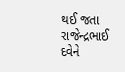થઈ જતા રાજેન્દ્રભાઈ દવેને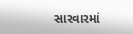સારવારમાં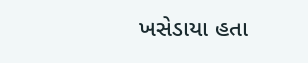ખસેડાયા હતા